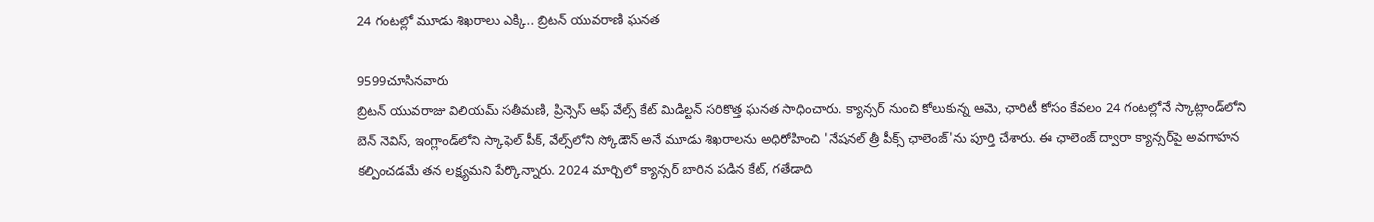24 గంటల్లో మూడు శిఖరాలు ఎక్కి.. బ్రిటన్‌ యువరాణి ఘనత

9599చూసినవారు
బ్రిటన్‌ యువరాజు విలియమ్‌ సతీమణి, ప్రిన్సెస్‌ ఆఫ్‌ వేల్స్‌ కేట్‌ మిడిల్టన్‌ సరికొత్త ఘనత సాధించారు. క్యాన్సర్‌ నుంచి కోలుకున్న ఆమె, ఛారిటీ కోసం కేవలం 24 గంటల్లోనే స్కాట్లాండ్‌లోని బెన్‌ నెవిస్‌, ఇంగ్లాండ్‌లోని స్కాఫెల్‌ పీక్‌, వేల్స్‌లోని స్కోడౌన్‌ అనే మూడు శిఖరాలను అధిరోహించి 'నేషనల్ త్రీ పీక్స్‌ ఛాలెంజ్‌'ను పూర్తి చేశారు. ఈ ఛాలెంజ్‌ ద్వారా క్యాన్సర్‌పై అవగాహన కల్పించడమే తన లక్ష్యమని పేర్కొన్నారు. 2024 మార్చిలో క్యాన్సర్‌ బారిన పడిన కేట్‌, గతేడాది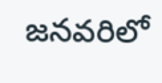జనవరిలో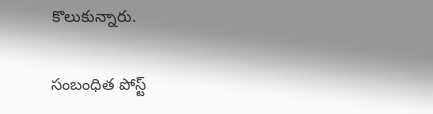కొలుకున్నారు.

సంబంధిత పోస్ట్